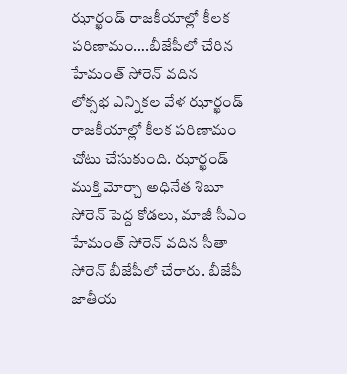ఝార్ఖండ్ రాజకీయాల్లో కీలక పరిణామం….బీజేపీలో చేరిన హేమంత్ సోరెన్ వదిన
లోక్సభ ఎన్నికల వేళ ఝార్ఖండ్ రాజకీయాల్లో కీలక పరిణామం చోటు చేసుకుంది. ఝార్ఖండ్ ముక్తి మోర్చా అధినేత శిబూ సోరెన్ పెద్ద కోడలు, మాజీ సీఎం హేమంత్ సోరెన్ వదిన సీతా సోరెన్ బీజేపీలో చేరారు. బీజేపీ జాతీయ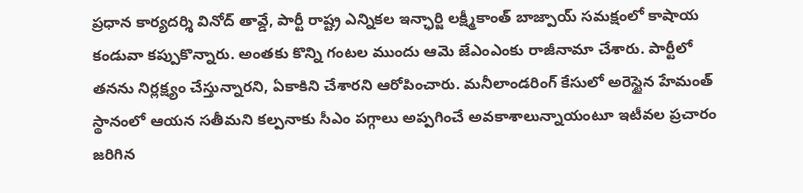ప్రధాన కార్యదర్శి వినోద్ తావ్డే, పార్టీ రాష్ట్ర ఎన్నికల ఇన్ఛార్జి లక్ష్మీకాంత్ బాజ్పాయ్ సమక్షంలో కాషాయ కండువా కప్పుకొన్నారు. అంతకు కొన్ని గంటల ముందు ఆమె జేఎంఎంకు రాజీనామా చేశారు. పార్టీలో తనను నిర్లక్ష్యం చేస్తున్నారని, ఏకాకిని చేశారని ఆరోపించారు. మనీలాండరింగ్ కేసులో అరెస్టైన హేమంత్ స్థానంలో ఆయన సతీమని కల్పనాకు సీఎం పగ్గాలు అప్పగించే అవకాశాలున్నాయంటూ ఇటీవల ప్రచారం జరిగిన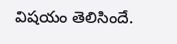విషయం తెలిసిందే.